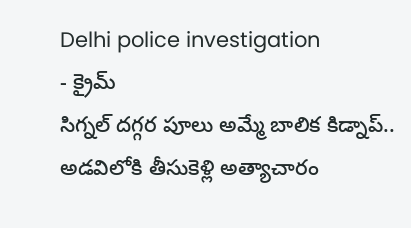Delhi police investigation
- క్రైమ్
సిగ్నల్ దగ్గర పూలు అమ్మే బాలిక కిడ్నాప్.. అడవిలోకి తీసుకెళ్లి అత్యాచారం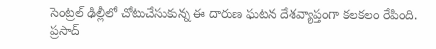సెంట్రల్ ఢిల్లీలో చోటుచేసుకున్న ఈ దారుణ ఘటన దేశవ్యాప్తంగా కలకలం రేపింది. ప్రసాద్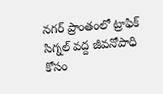నగర్ ప్రాంతంలో ట్రాఫిక్ సిగ్నల్ వద్ద జీవనోపాధి కోసం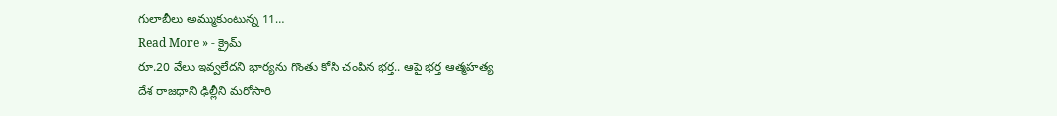గులాబీలు అమ్ముకుంటున్న 11…
Read More » - క్రైమ్
రూ.20 వేలు ఇవ్వలేదని భార్యను గొంతు కోసి చంపిన భర్త.. ఆపై భర్త ఆత్మహత్య
దేశ రాజధాని ఢిల్లీని మరోసారి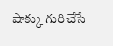షాక్కు గురిచేసే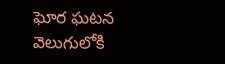ఘోర ఘటన వెలుగులోకి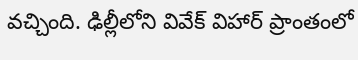వచ్చింది. ఢిల్లీలోని వివేక్ విహార్ ప్రాంతంలో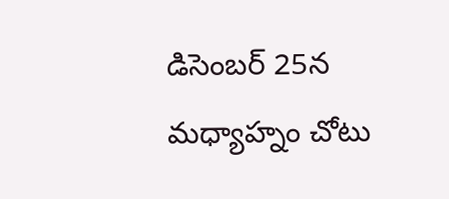డిసెంబర్ 25న మధ్యాహ్నం చోటు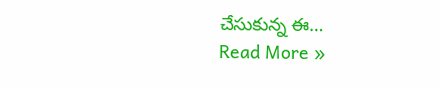చేసుకున్న ఈ…
Read More »